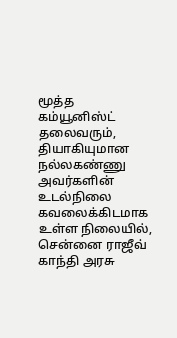மூத்த கம்யூனிஸ்ட் தலைவரும், தியாகியுமான நல்லகண்ணு அவர்களின் உடல்நிலை கவலைக்கிடமாக உள்ள நிலையில், சென்னை ராஜீவ் காந்தி அரசு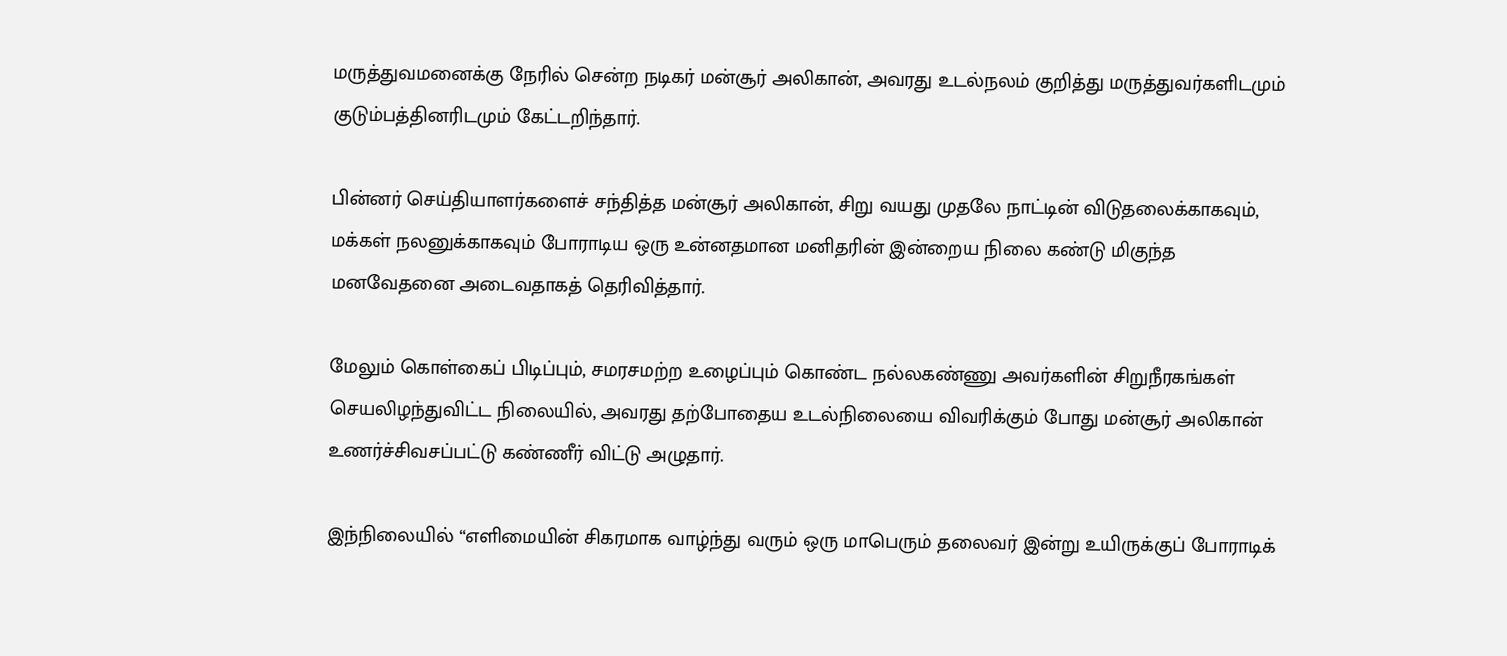மருத்துவமனைக்கு நேரில் சென்ற நடிகர் மன்சூர் அலிகான், அவரது உடல்நலம் குறித்து மருத்துவர்களிடமும் குடும்பத்தினரிடமும் கேட்டறிந்தார்.

பின்னர் செய்தியாளர்களைச் சந்தித்த மன்சூர் அலிகான், சிறு வயது முதலே நாட்டின் விடுதலைக்காகவும், மக்கள் நலனுக்காகவும் போராடிய ஒரு உன்னதமான மனிதரின் இன்றைய நிலை கண்டு மிகுந்த மனவேதனை அடைவதாகத் தெரிவித்தார்.

மேலும் கொள்கைப் பிடிப்பும், சமரசமற்ற உழைப்பும் கொண்ட நல்லகண்ணு அவர்களின் சிறுநீரகங்கள் செயலிழந்துவிட்ட நிலையில், அவரது தற்போதைய உடல்நிலையை விவரிக்கும் போது மன்சூர் அலிகான் உணர்ச்சிவசப்பட்டு கண்ணீர் விட்டு அழுதார்.

இந்நிலையில் “எளிமையின் சிகரமாக வாழ்ந்து வரும் ஒரு மாபெரும் தலைவர் இன்று உயிருக்குப் போராடிக்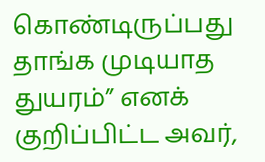கொண்டிருப்பது தாங்க முடியாத துயரம்” எனக் குறிப்பிட்ட அவர்,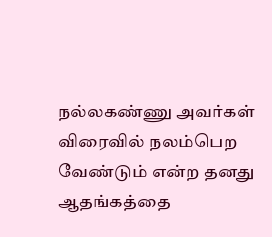நல்லகண்ணு அவர்கள் விரைவில் நலம்பெற வேண்டும் என்ற தனது ஆதங்கத்தை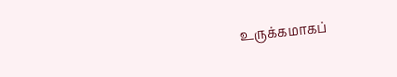உருக்கமாகப்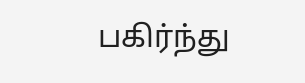பகிர்ந்து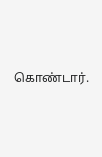கொண்டார்.